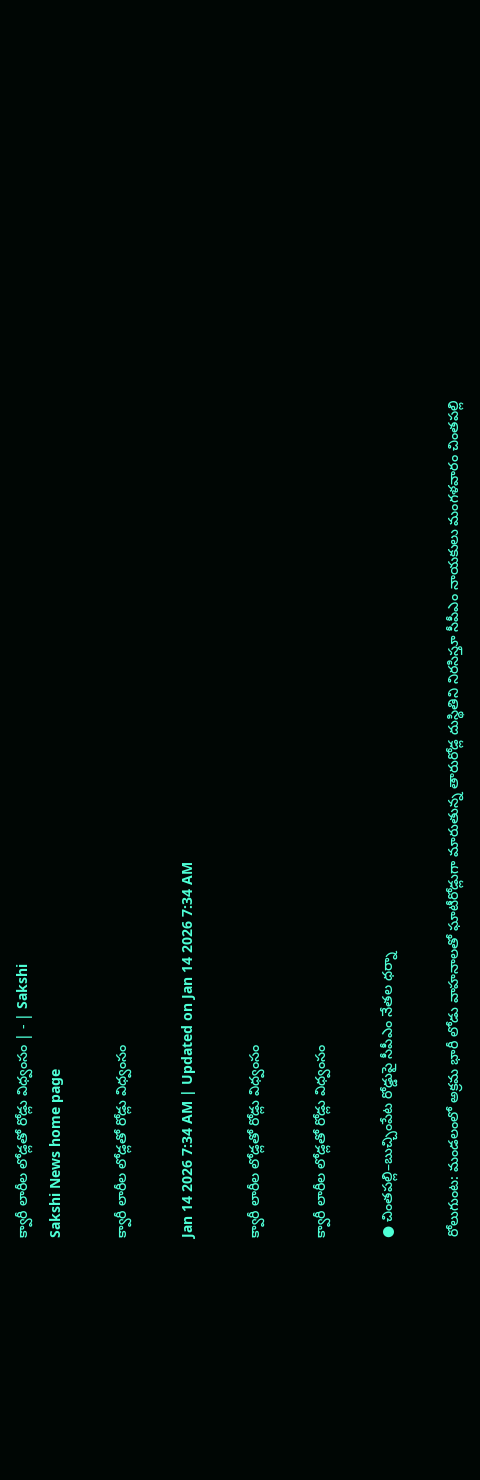క్వారీ లారీల లోడ్లతో రోడ్లు విధ్వంసం | - | Sakshi
Sakshi News home page

క్వారీ లారీల లోడ్లతో రోడ్లు విధ్వంసం

Jan 14 2026 7:34 AM | Updated on Jan 14 2026 7:34 AM

క్వారీ లారీల లోడ్లతో రోడ్లు విధ్వంసం

క్వారీ లారీల లోడ్లతో రోడ్లు విధ్వంసం

● చింతపల్లి–బుచ్చింపేట రోడ్డుపై సీపీఎం నేతల ధర్నా

రోలుగుంట: మండలంలో అక్రమ భారీ లోడు వాహనాలతో ఘాటీరోడ్లుగా మారుతున్న తారురోడ్ల దుస్థితిని నిరసిస్తూ సీపీఎం నాయకులు మంగళవారం చింతపల్లి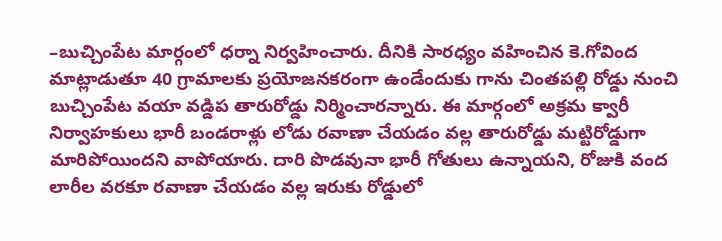–బుచ్చింపేట మార్గంలో ధర్నా నిర్వహించారు. దీనికి సారధ్యం వహించిన కె.గోవింద మాట్లాడుతూ 40 గ్రామాలకు ప్రయోజనకరంగా ఉండేందుకు గాను చింతపల్లి రోడ్డు నుంచి బుచ్చింపేట వయా వడ్డిప తారురోడ్డు నిర్మించారన్నారు. ఈ మార్గంలో అక్రమ క్వారీ నిర్వాహకులు భారీ బండరాళ్లు లోడు రవాణా చేయడం వల్ల తారురోడ్డు మట్టిరోడ్డుగా మారిపోయిందని వాపోయారు. దారి పొడవునా భారీ గోతులు ఉన్నాయని, రోజుకి వంద లారీల వరకూ రవాణా చేయడం వల్ల ఇరుకు రోడ్డులో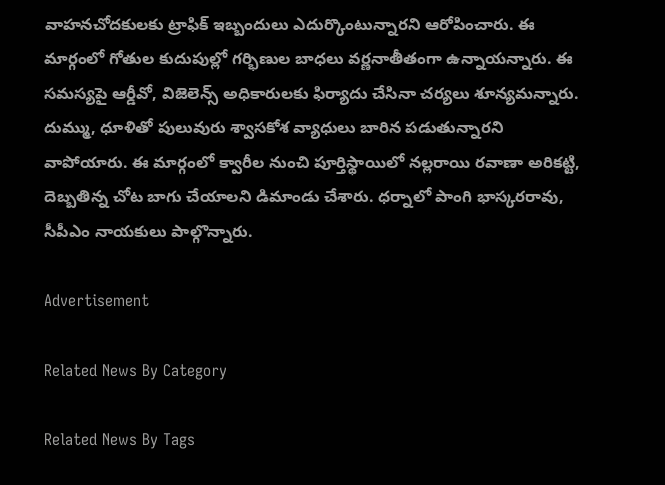వాహనచోదకులకు ట్రాఫిక్‌ ఇబ్బందులు ఎదుర్కొంటున్నారని ఆరోపించారు. ఈ మార్గంలో గోతుల కుదుపుల్లో గర్భిణుల బాధలు వర్ణనాతీతంగా ఉన్నాయన్నారు. ఈ సమస్యపై ఆర్డీవో, విజెలెన్స్‌ అధికారులకు ఫిర్యాదు చేసినా చర్యలు శూన్యమన్నారు. దుమ్ము, ధూళితో పులువురు శ్వాసకోశ వ్యాధులు బారిన పడుతున్నారని వాపోయారు. ఈ మార్గంలో క్వారీల నుంచి పూర్తిస్థాయిలో నల్లరాయి రవాణా అరికట్టి, దెబ్బతిన్న చోట బాగు చేయాలని డిమాండు చేశారు. ధర్నాలో పాంగి భాస్కరరావు, సీపీఎం నాయకులు పాల్గొన్నారు.

Advertisement

Related News By Category

Related News By Tags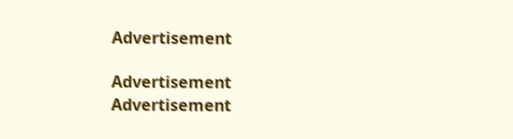Advertisement

Advertisement
Advertisement